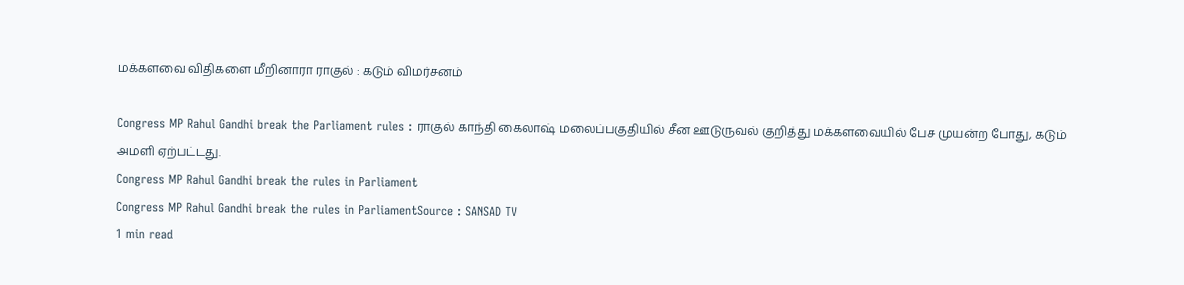மக்களவை விதிகளை மீறினாரா ராகுல் : கடும் விமர்சனம்

Congress MP Rahul Gandhi break the Parliament rules : ராகுல் காந்தி கைலாஷ் மலைப்பகுதியில் சீன ஊடுருவல் குறித்து மக்களவையில் பேச முயன்ற போது, கடும் அமளி ஏற்பட்டது.
Congress MP Rahul Gandhi break the rules in Parliament
Congress MP Rahul Gandhi break the rules in ParliamentSource : SANSAD TV
1 min read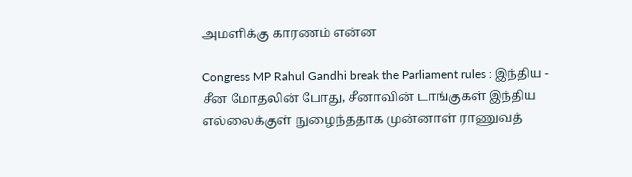அமளிக்கு காரணம் என்ன

Congress MP Rahul Gandhi break the Parliament rules : இந்திய - சீன மோதலின் போது, சீனாவின் டாங்குகள் இந்திய எல்லைக்குள் நுழைந்ததாக முன்னாள் ராணுவத்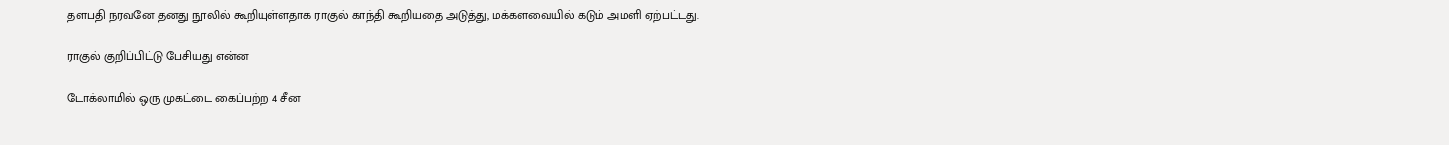தளபதி நரவனே தனது நூலில் கூறியுள்ளதாக ராகுல் காந்தி கூறியதை அடுத்து, மக்களவையில் கடும் அமளி ஏற்பட்டது.

ராகுல் குறிப்பிட்டு பேசியது என்ன

டோக்லாமில் ஒரு முகட்டை கைப்பற்ற 4 சீன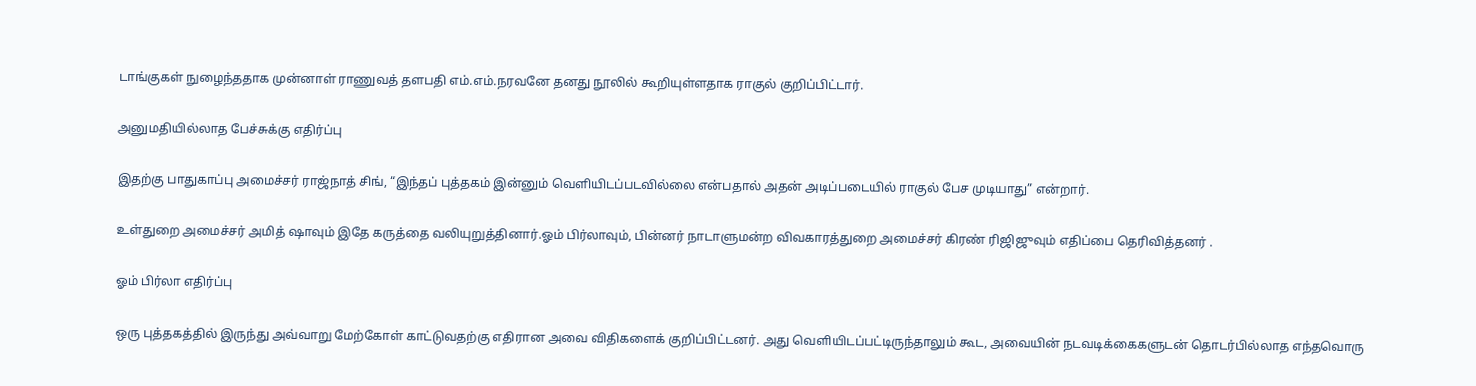டாங்குகள் நுழைந்ததாக முன்னாள் ராணுவத் தளபதி எம்.எம்.நரவனே தனது நூலில் கூறியுள்ளதாக ராகுல் குறிப்பிட்டார்.

அனுமதியில்லாத பேச்சுக்கு எதிர்ப்பு

இதற்கு பாதுகாப்பு அமைச்சர் ராஜ்நாத் சிங், “இந்தப் புத்தகம் இன்னும் வெளியிடப்படவில்லை என்பதால் அதன் அடிப்படையில் ராகுல் பேச முடியாது” என்றார்.

உள்துறை அமைச்சர் அமித் ஷாவும் இதே கருத்தை வலியுறுத்தினார்.ஓம் பிர்லாவும், பின்னர் நாடாளுமன்ற விவகாரத்துறை அமைச்சர் கிரண் ரிஜிஜுவும் எதிப்பை தெரிவித்தனர் .

ஓம் பிர்லா எதிர்ப்பு

ஒரு புத்தகத்தில் இருந்து அவ்வாறு மேற்கோள் காட்டுவதற்கு எதிரான அவை விதிகளைக் குறிப்பிட்டனர். அது வெளியிடப்பட்டிருந்தாலும் கூட, அவையின் நடவடிக்கைகளுடன் தொடர்பில்லாத எந்தவொரு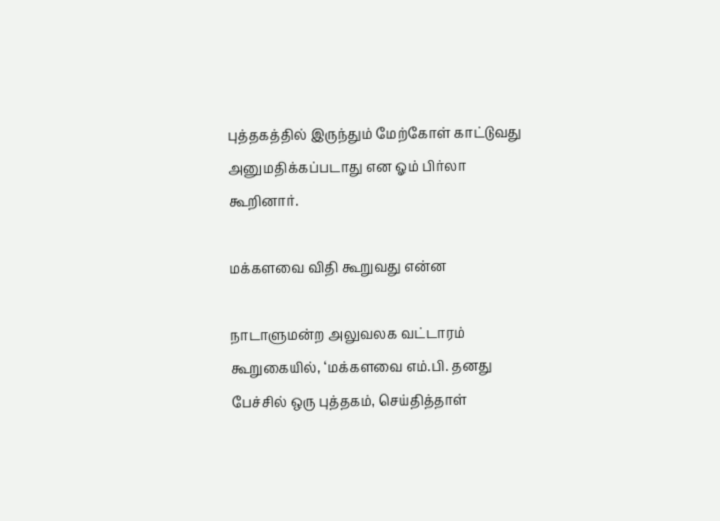புத்தகத்தில் இருந்தும் மேற்கோள் காட்டுவது அனுமதிக்கப்படாது என ஓம் பிர்லா கூறினார்.

மக்களவை விதி கூறுவது என்ன

நாடாளுமன்ற அலுவலக வட்டாரம் கூறுகையில், ‘மக்களவை எம்.பி. தனது பேச்சில் ஒரு புத்தகம், செய்தித்தாள்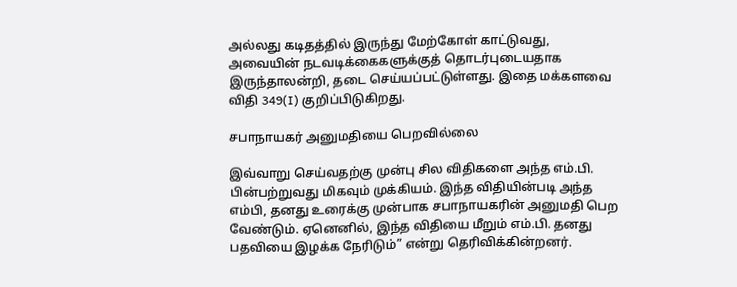அல்லது கடிதத்தில் இருந்து மேற்கோள் காட்டுவது, அவையின் நடவடிக்கைகளுக்குத் தொடர்புடையதாக இருந்தாலன்றி, தடை செய்யப்பட்டுள்ளது. இதை மக்களவை விதி 349(I) குறிப்பிடுகிறது.

சபாநாயகர் அனுமதியை பெறவில்லை

இவ்வாறு செய்வதற்கு முன்பு சில விதிகளை அந்த எம்.பி. பின்பற்றுவது மிகவும் முக்கியம். இந்த விதியின்படி அந்த எம்பி, தனது உரைக்கு முன்பாக சபாநாயகரின் அனுமதி பெற வேண்டும். ஏனெனில், இந்த விதியை மீறும் எம்.பி. தனது பதவியை இழக்க நேரிடும்” என்று தெரிவிக்கின்றனர்.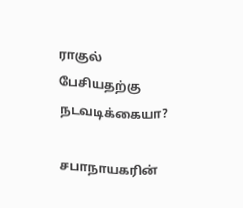ராகுல் பேசியதற்கு நடவடிக்கையா?

சபாநாயகரின்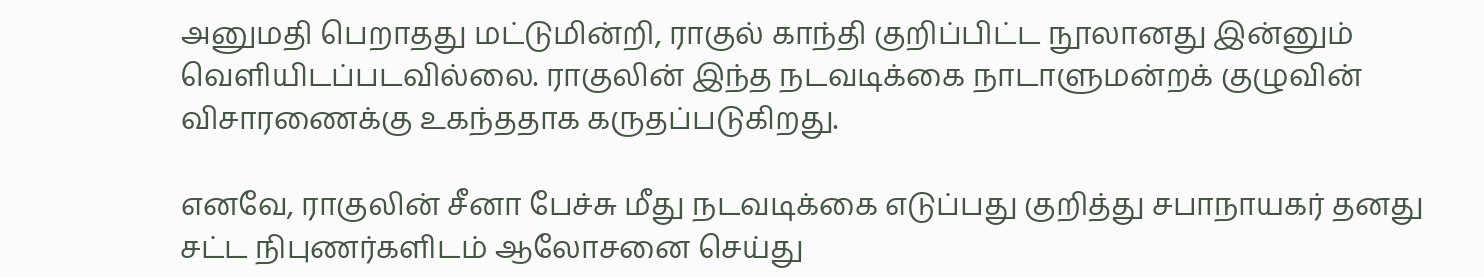அனுமதி பெறாதது மட்டுமின்றி, ராகுல் காந்தி குறிப்பிட்ட நூலானது இன்னும் வெளியிடப்படவில்லை. ராகுலின் இந்த நடவடிக்கை நாடாளுமன்றக் குழுவின் விசாரணைக்கு உகந்ததாக கருதப்படுகிறது.

எனவே, ராகுலின் சீனா பேச்சு மீது நடவடிக்கை எடுப்பது குறித்து சபாநாயகர் தனது சட்ட நிபுணர்களிடம் ஆலோசனை செய்து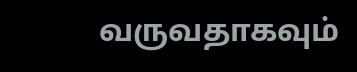வருவதாகவும்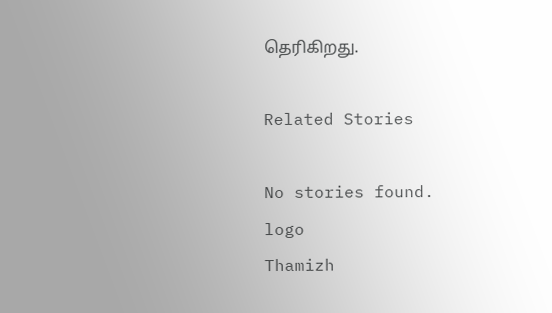தெரிகிறது.

Related Stories

No stories found.
logo
Thamizh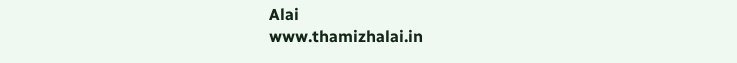Alai
www.thamizhalai.in